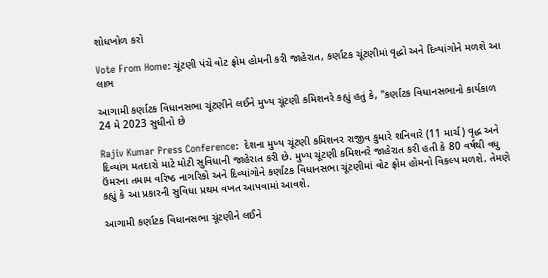શોધખોળ કરો

Vote From Home: ચૂંટણી પંચે વોટ ફ્રોમ હોમની કરી જાહેરાત, કર્ણાટક ચૂંટણીમાં વૃદ્ધો અને દિવ્યાંગોને મળશે આ લાભ

આગામી કર્ણાટક વિધાનસભા ચૂંટણીને લઈને મુખ્ય ચૂંટણી કમિશનરે કહ્યું હતું કે, "કર્ણાટક વિધાનસભાનો કાર્યકાળ 24 મે 2023 સુધીનો છે

Rajiv Kumar Press Conference:  દેશના મુખ્ય ચૂંટણી કમિશનર રાજીવ કુમારે શનિવારે (11 માર્ચ) વૃદ્ધ અને દિવ્યાંગ મતદારો માટે મોટી સુવિધાની જાહેરાત કરી છે. મુખ્ય ચૂંટણી કમિશનરે જાહેરાત કરી હતી કે 80 વર્ષથી વધુ ઉંમરના તમામ વરિષ્ઠ નાગરિકો અને દિવ્યાંગોને કર્ણાટક વિધાનસભા ચૂંટણીમાં વોટ ફ્રોમ હોમનો વિકલ્પ મળશે. તેમણે કહ્યું કે આ પ્રકારની સુવિધા પ્રથમ વખત આપવામાં આવશે.

આગામી કર્ણાટક વિધાનસભા ચૂંટણીને લઈને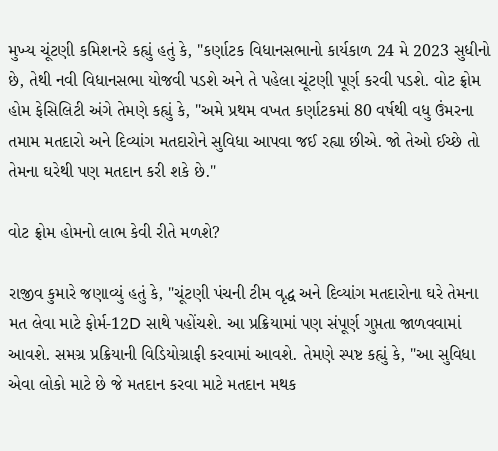મુખ્ય ચૂંટણી કમિશનરે કહ્યું હતું કે, "કર્ણાટક વિધાનસભાનો કાર્યકાળ 24 મે 2023 સુધીનો છે, તેથી નવી વિધાનસભા યોજવી પડશે અને તે પહેલા ચૂંટણી પૂર્ણ કરવી પડશે. વોટ ફ્રોમ હોમ ફેસિલિટી અંગે તેમણે કહ્યું કે, "અમે પ્રથમ વખત કર્ણાટકમાં 80 વર્ષથી વધુ ઉંમરના તમામ મતદારો અને દિવ્યાંગ મતદારોને સુવિધા આપવા જઈ રહ્યા છીએ. જો તેઓ ઈચ્છે તો તેમના ઘરેથી પણ મતદાન કરી શકે છે."

વોટ ફ્રોમ હોમનો લાભ કેવી રીતે મળશે?

રાજીવ કુમારે જણાવ્યું હતું કે, "ચૂંટણી પંચની ટીમ વૃદ્ધ અને દિવ્યાંગ મતદારોના ઘરે તેમના મત લેવા માટે ફોર્મ-12D સાથે પહોંચશે. આ પ્રક્રિયામાં પણ સંપૂર્ણ ગુપ્તતા જાળવવામાં આવશે. સમગ્ર પ્રક્રિયાની વિડિયોગ્રાફી કરવામાં આવશે. તેમણે સ્પષ્ટ કહ્યું કે, "આ સુવિધા એવા લોકો માટે છે જે મતદાન કરવા માટે મતદાન મથક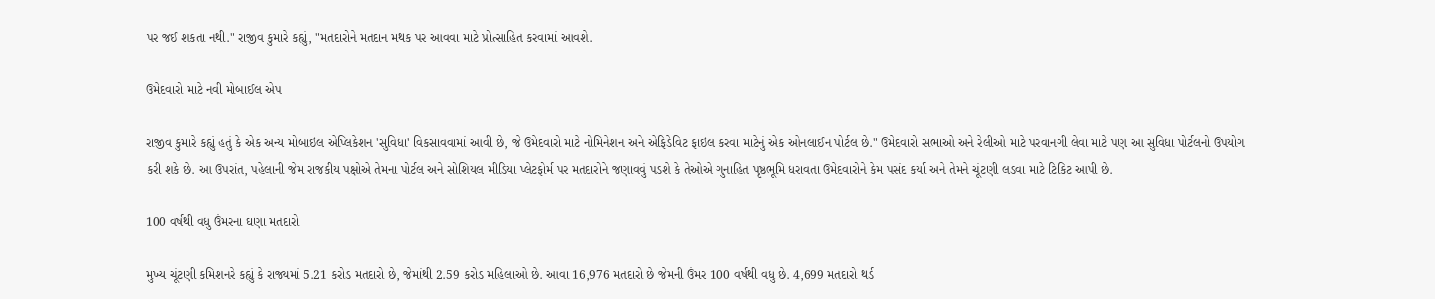પર જઈ શકતા નથી." રાજીવ કુમારે કહ્યું, "મતદારોને મતદાન મથક પર આવવા માટે પ્રોત્સાહિત કરવામાં આવશે.

ઉમેદવારો માટે નવી મોબાઈલ એપ

રાજીવ કુમારે કહ્યું હતું કે એક અન્ય મોબાઇલ એપ્લિકેશન 'સુવિધા' વિકસાવવામાં આવી છે, જે ઉમેદવારો માટે નોમિનેશન અને એફિડેવિટ ફાઇલ કરવા માટેનું એક ઓનલાઈન પોર્ટલ છે." ઉમેદવારો સભાઓ અને રેલીઓ માટે પરવાનગી લેવા માટે પણ આ સુવિધા પોર્ટલનો ઉપયોગ કરી શકે છે. આ ઉપરાંત, પહેલાની જેમ રાજકીય પક્ષોએ તેમના પોર્ટલ અને સોશિયલ મીડિયા પ્લેટફોર્મ પર મતદારોને જણાવવું પડશે કે તેઓએ ગુનાહિત પૃષ્ઠભૂમિ ધરાવતા ઉમેદવારોને કેમ પસંદ કર્યા અને તેમને ચૂંટણી લડવા માટે ટિકિટ આપી છે.

100 વર્ષથી વધુ ઉંમરના ઘણા મતદારો

મુખ્ય ચૂંટણી કમિશનરે કહ્યું કે રાજ્યમાં 5.21 કરોડ મતદારો છે, જેમાંથી 2.59 કરોડ મહિલાઓ છે. આવા 16,976 મતદારો છે જેમની ઉંમર 100 વર્ષથી વધુ છે. 4,699 મતદારો થર્ડ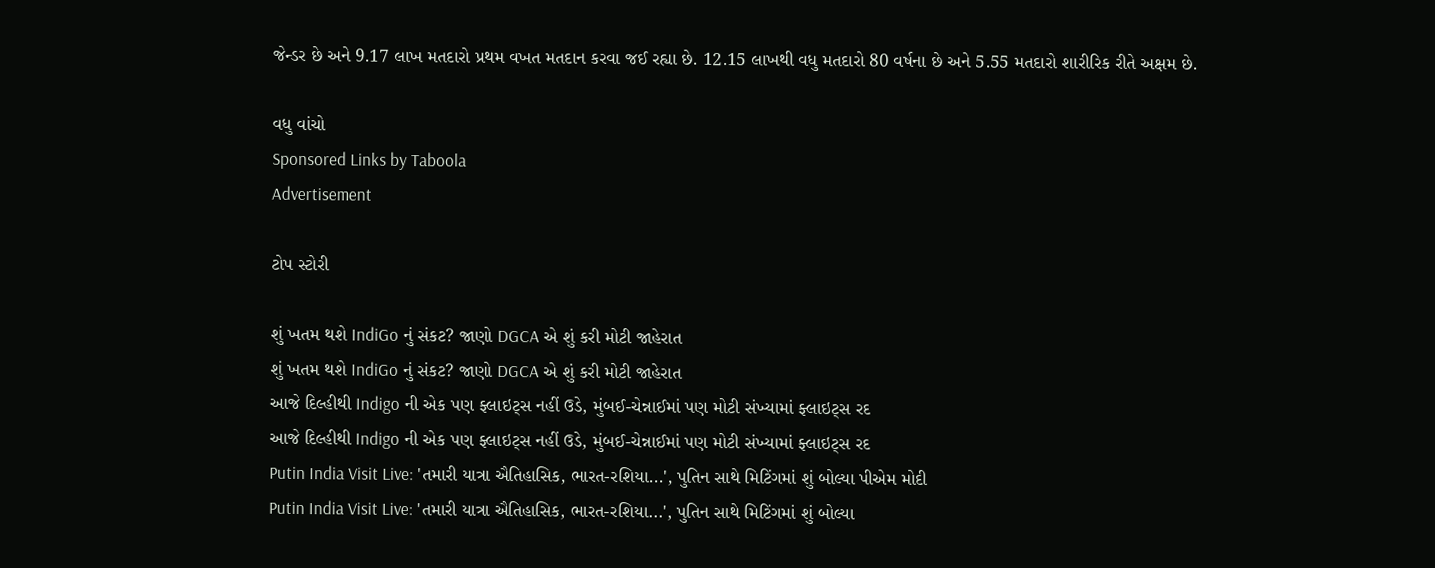જેન્ડર છે અને 9.17 લાખ મતદારો પ્રથમ વખત મતદાન કરવા જઈ રહ્યા છે. 12.15 લાખથી વધુ મતદારો 80 વર્ષના છે અને 5.55 મતદારો શારીરિક રીતે અક્ષમ છે.

વધુ વાંચો
Sponsored Links by Taboola
Advertisement

ટોપ સ્ટોરી

શું ખતમ થશે IndiGo નું સંકટ? જાણો DGCA એ શું કરી મોટી જાહેરાત
શું ખતમ થશે IndiGo નું સંકટ? જાણો DGCA એ શું કરી મોટી જાહેરાત
આજે દિલ્હીથી Indigo ની એક પણ ફ્લાઇટ્સ નહીં ઉડે, મુંબઈ-ચેન્નાઈમાં પણ મોટી સંખ્યામાં ફ્લાઇટ્સ રદ
આજે દિલ્હીથી Indigo ની એક પણ ફ્લાઇટ્સ નહીં ઉડે, મુંબઈ-ચેન્નાઈમાં પણ મોટી સંખ્યામાં ફ્લાઇટ્સ રદ
Putin India Visit Live: 'તમારી યાત્રા ઐતિહાસિક, ભારત-રશિયા...', પુતિન સાથે મિટિંગમાં શું બોલ્યા પીએમ મોદી
Putin India Visit Live: 'તમારી યાત્રા ઐતિહાસિક, ભારત-રશિયા...', પુતિન સાથે મિટિંગમાં શું બોલ્યા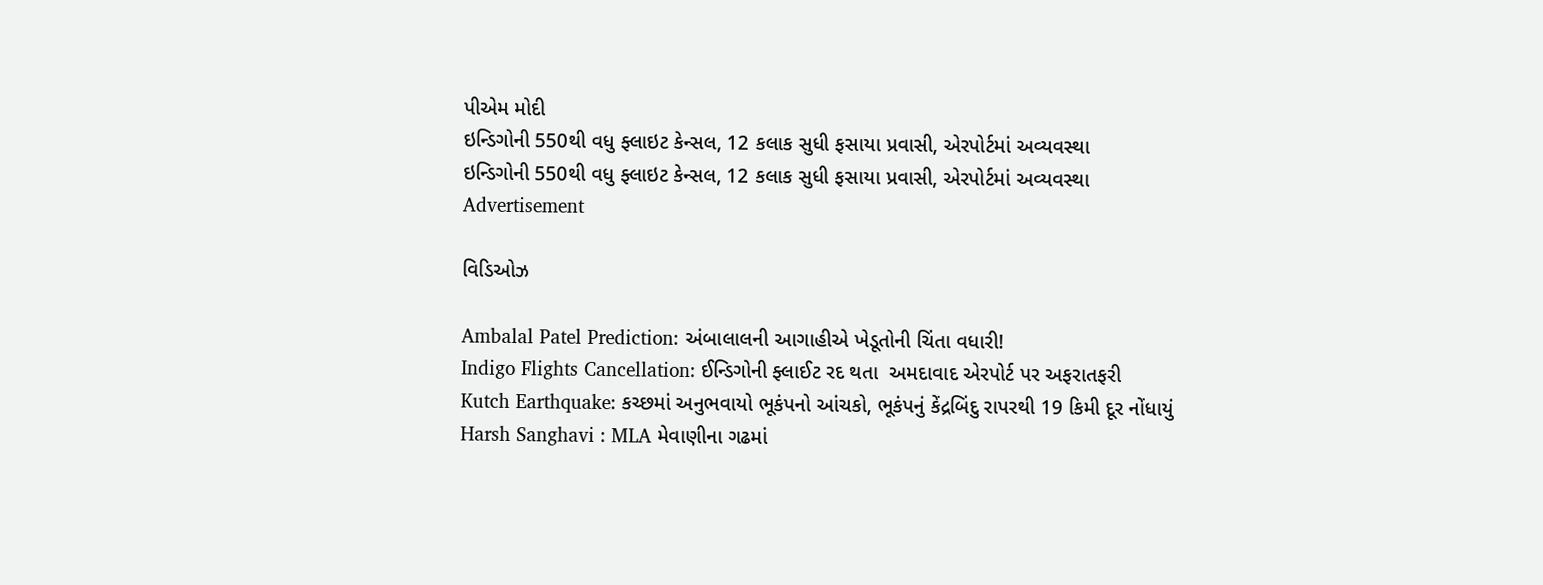પીએમ મોદી
ઇન્ડિગોની 550થી વધુ ફ્લાઇટ કેન્સલ, 12 કલાક સુધી ફસાયા પ્રવાસી, એરપોર્ટમાં અવ્યવસ્થા
ઇન્ડિગોની 550થી વધુ ફ્લાઇટ કેન્સલ, 12 કલાક સુધી ફસાયા પ્રવાસી, એરપોર્ટમાં અવ્યવસ્થા
Advertisement

વિડિઓઝ

Ambalal Patel Prediction: અંબાલાલની આગાહીએ ખેડૂતોની ચિંતા વધારી!
Indigo Flights Cancellation: ઈન્ડિગોની ફ્લાઈટ રદ થતા  અમદાવાદ એરપોર્ટ પર અફરાતફરી
Kutch Earthquake: કચ્છમાં અનુભવાયો ભૂકંપનો આંચકો, ભૂકંપનું કેંદ્રબિંદુ રાપરથી 19 કિમી દૂર નોંધાયું
Harsh Sanghavi : MLA મેવાણીના ગઢમાં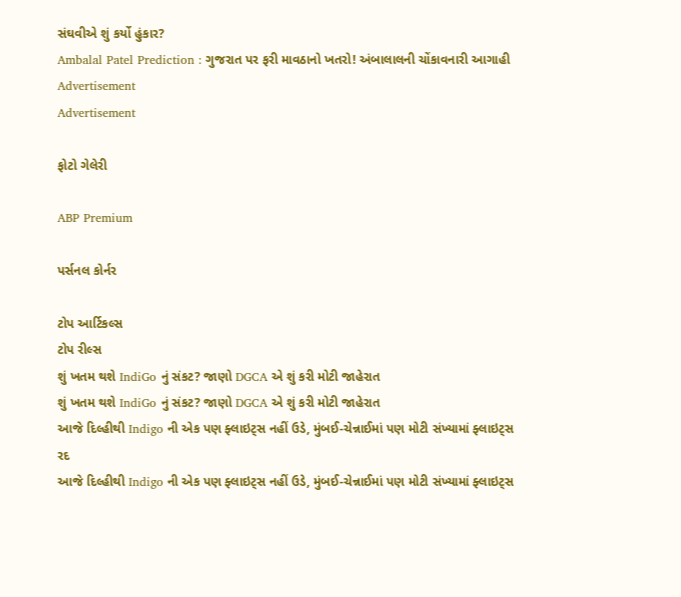સંઘવીએ શું કર્યો હુંકાર?
Ambalal Patel Prediction : ગુજરાત પર ફરી માવઠાનો ખતરો! અંબાલાલની ચોંકાવનારી આગાહી
Advertisement
Advertisement

ફોટો ગેલેરી

ABP Premium

પર્સનલ કોર્નર

ટોપ આર્ટિકલ્સ
ટોપ રીલ્સ
શું ખતમ થશે IndiGo નું સંકટ? જાણો DGCA એ શું કરી મોટી જાહેરાત
શું ખતમ થશે IndiGo નું સંકટ? જાણો DGCA એ શું કરી મોટી જાહેરાત
આજે દિલ્હીથી Indigo ની એક પણ ફ્લાઇટ્સ નહીં ઉડે, મુંબઈ-ચેન્નાઈમાં પણ મોટી સંખ્યામાં ફ્લાઇટ્સ રદ
આજે દિલ્હીથી Indigo ની એક પણ ફ્લાઇટ્સ નહીં ઉડે, મુંબઈ-ચેન્નાઈમાં પણ મોટી સંખ્યામાં ફ્લાઇટ્સ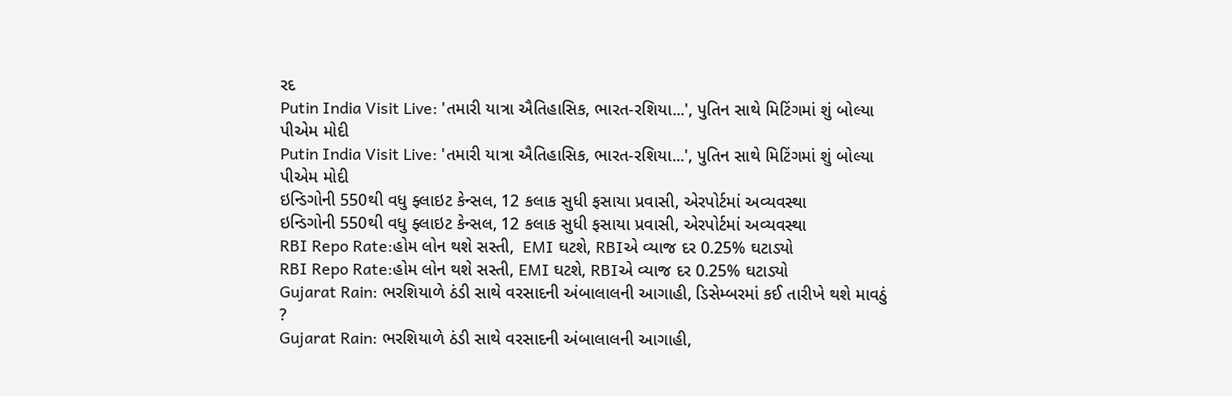રદ
Putin India Visit Live: 'તમારી યાત્રા ઐતિહાસિક, ભારત-રશિયા...', પુતિન સાથે મિટિંગમાં શું બોલ્યા પીએમ મોદી
Putin India Visit Live: 'તમારી યાત્રા ઐતિહાસિક, ભારત-રશિયા...', પુતિન સાથે મિટિંગમાં શું બોલ્યા પીએમ મોદી
ઇન્ડિગોની 550થી વધુ ફ્લાઇટ કેન્સલ, 12 કલાક સુધી ફસાયા પ્રવાસી, એરપોર્ટમાં અવ્યવસ્થા
ઇન્ડિગોની 550થી વધુ ફ્લાઇટ કેન્સલ, 12 કલાક સુધી ફસાયા પ્રવાસી, એરપોર્ટમાં અવ્યવસ્થા
RBI Repo Rate:હોમ લોન થશે સસ્તી,  EMI ઘટશે, RBIએ વ્યાજ દર 0.25% ઘટાડ્યો
RBI Repo Rate:હોમ લોન થશે સસ્તી, EMI ઘટશે, RBIએ વ્યાજ દર 0.25% ઘટાડ્યો
Gujarat Rain: ભરશિયાળે ઠંડી સાથે વરસાદની અંબાલાલની આગાહી, ડિસેમ્બરમાં કઈ તારીખે થશે માવઠું ?
Gujarat Rain: ભરશિયાળે ઠંડી સાથે વરસાદની અંબાલાલની આગાહી,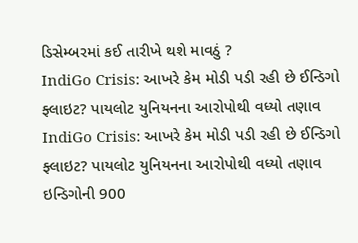ડિસેમ્બરમાં કઈ તારીખે થશે માવઠું ?
IndiGo Crisis: આખરે કેમ મોડી પડી રહી છે ઈન્ડિગો ફ્લાઇટ? પાયલોટ યુનિયનના આરોપોથી વધ્યો તણાવ
IndiGo Crisis: આખરે કેમ મોડી પડી રહી છે ઈન્ડિગો ફ્લાઇટ? પાયલોટ યુનિયનના આરોપોથી વધ્યો તણાવ
ઇન્ડિગોની 900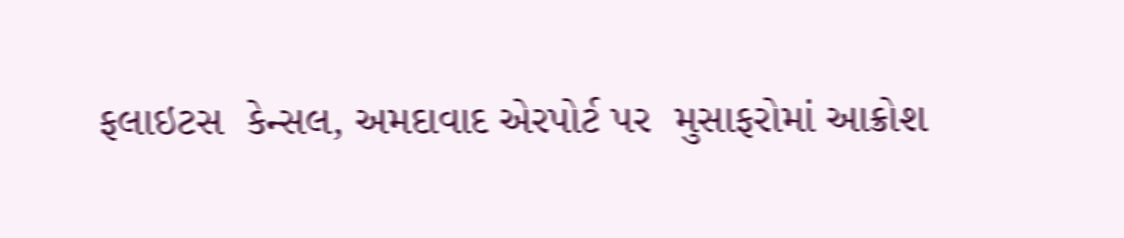ફલાઇટસ  કેન્સલ, અમદાવાદ એરપોર્ટ પર  મુસાફરોમાં આક્રોશ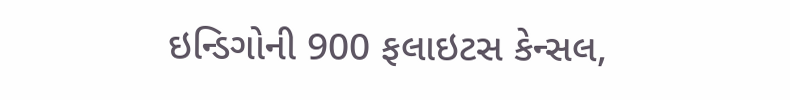ઇન્ડિગોની 900 ફલાઇટસ કેન્સલ,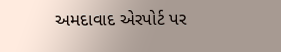અમદાવાદ એરપોર્ટ પર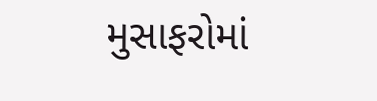મુસાફરોમાં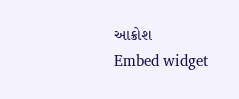આક્રોશ
Embed widget